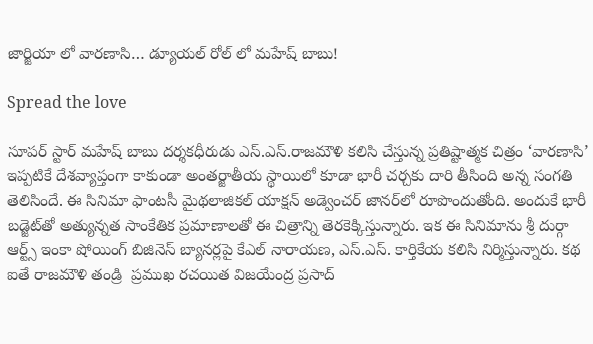జార్జియా లో వారణాసి… డ్యూయల్ రోల్ లో మహేష్ బాబు!

Spread the love

సూపర్ స్టార్ మహేష్ బాబు దర్శకధీరుడు ఎస్.ఎస్.రాజమౌళి కలిసి చేస్తున్న ప్రతిష్టాత్మక చిత్రం ‘వారణాసి’ ఇప్పటికే దేశవ్యాప్తంగా కాకుండా అంతర్జాతీయ స్థాయిలో కూడా భారీ చర్చకు దారి తీసింది అన్న సంగతి తెలిసిందే. ఈ సినిమా ఫాంటసీ మైథలాజికల్ యాక్షన్ అడ్వెంచర్ జానర్‌లో రూపొందుతోంది. అందుకే భారీ బడ్జెట్‌తో అత్యున్నత సాంకేతిక ప్రమాణాలతో ఈ చిత్రాన్ని తెరకెక్కిస్తున్నారు. ఇక ఈ సినిమాను శ్రీ దుర్గా ఆర్ట్స్ ఇంకా షోయింగ్ బిజినెస్ బ్యానర్లపై కేఎల్ నారాయణ, ఎస్.ఎస్. కార్తికేయ కలిసి నిర్మిస్తున్నారు. కథ ఐతే రాజమౌళి తండ్రి  ప్రముఖ రచయిత విజయేంద్ర ప్రసాద్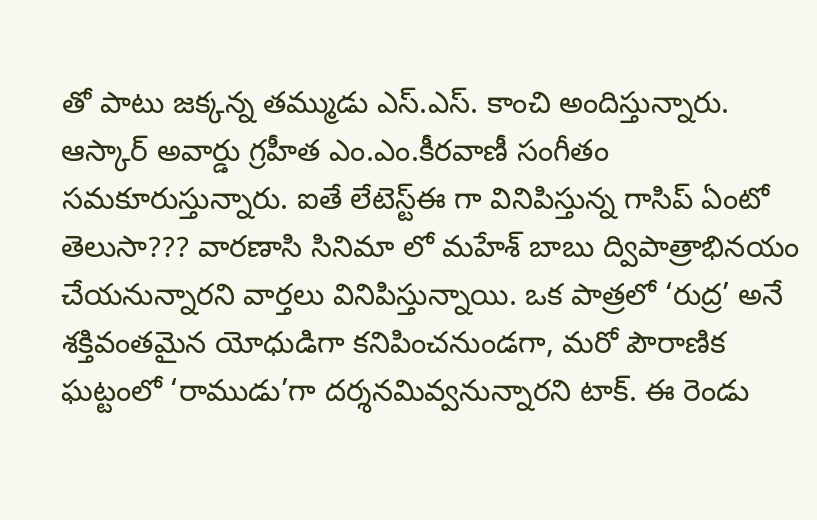తో పాటు జక్కన్న తమ్ముడు ఎస్.ఎస్. కాంచి అందిస్తున్నారు. ఆస్కార్ అవార్డు గ్రహీత ఎం.ఎం.కీరవాణీ సంగీతం సమకూరుస్తున్నారు. ఐతే లేటెస్ట్ఈ గా వినిపిస్తున్న గాసిప్ ఏంటో తెలుసా??? వారణాసి సినిమా లో మహేశ్ బాబు ద్విపాత్రాభినయం చేయనున్నారని వార్తలు వినిపిస్తున్నాయి. ఒక పాత్రలో ‘రుద్ర’ అనే శక్తివంతమైన యోధుడిగా కనిపించనుండగా, మరో పౌరాణిక ఘట్టంలో ‘రాముడు’గా దర్శనమివ్వనున్నారని టాక్. ఈ రెండు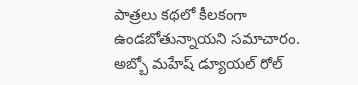పాత్రలు కథలో కీలకంగా ఉండబోతున్నాయని సమాచారం. అబ్బో మహేష్ డ్యూయల్ రోల్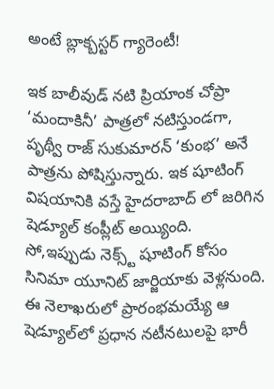అంటే బ్లాక్బస్టర్ గ్యారెంటీ!

ఇక బాలీవుడ్ నటి ప్రియాంక చోప్రా  ‘మందాకినీ’ పాత్రలో నటిస్తుండగా, పృథ్వీ రాజ్ సుకుమారన్ ‘కుంభ’ అనే పాత్రను పోషిస్తున్నారు. ఇక షూటింగ్ విషయానికి వస్తే హైదరాబాద్ లో జరిగిన షెడ్యూల్ కంప్లీట్ అయ్యింది. సో,ఇప్పుడు నెక్స్ట్ షూటింగ్ కోసం సినిమా యూనిట్ జార్జియాకు వెళ్లనుంది. ఈ నెలాఖరులో ప్రారంభమయ్యే ఆ షెడ్యూల్‌లో ప్రధాన నటీనటులపై భారీ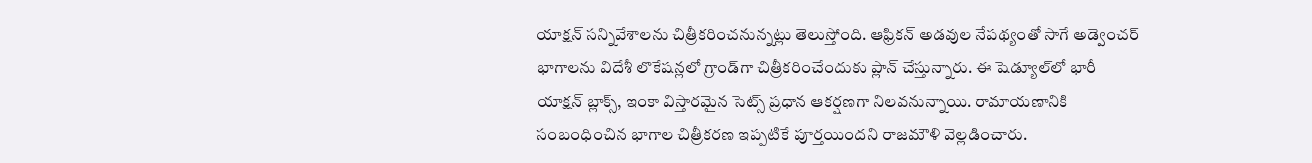యాక్షన్ సన్నివేశాలను చిత్రీకరించనున్నట్లు తెలుస్తోంది. ఆఫ్రికన్ అడవుల నేపథ్యంతో సాగే అడ్వెంచర్ భాగాలను విదేశీ లొకేషన్లలో గ్రాండ్‌గా చిత్రీకరించేందుకు ప్లాన్ చేస్తున్నారు. ఈ షెడ్యూల్‌లో భారీ యాక్షన్ బ్లాక్స్, ఇంకా విస్తారమైన సెట్స్ ప్రధాన ఆకర్షణగా నిలవనున్నాయి. రామాయణానికి సంబంధించిన భాగాల చిత్రీకరణ ఇప్పటికే పూర్తయిందని రాజమౌళి వెల్లడించారు.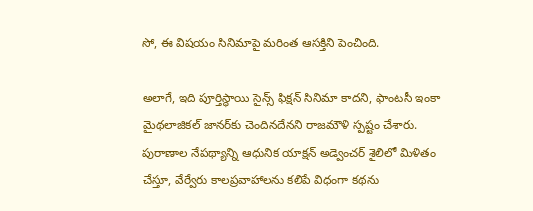సో, ఈ విషయం సినిమాపై మరింత ఆసక్తిని పెంచింది.

అలాగే, ఇది పూర్తిస్థాయి సైన్స్ ఫిక్షన్ సినిమా కాదని, ఫాంటసీ ఇంకా మైథలాజికల్ జానర్‌కు చెందినదేనని రాజమౌళి స్పష్టం చేశారు. పురాణాల నేపథ్యాన్ని ఆధునిక యాక్షన్ అడ్వెంచర్ శైలిలో మిళితం చేస్తూ, వేర్వేరు కాలప్రవాహాలను కలిపే విధంగా కథను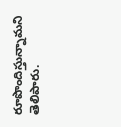రూపొందిస్తున్నామని తెలిపారు.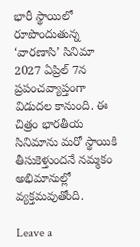భారీ స్థాయిలో రూపొందుతున్న ‘వారణాసి’ సినిమా 2027 ఏప్రిల్ 7న ప్రపంచవ్యాప్తంగా విడుదల కానుంది. ఈ చిత్రం భారతీయ సినిమాను మరో స్థాయికి తీసుకెళ్తుందనే నమ్మకం అభిమానుల్లో వ్యక్తమవుతోంది.

Leave a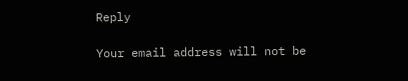Reply

Your email address will not be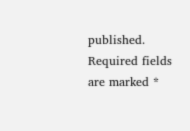published. Required fields are marked *